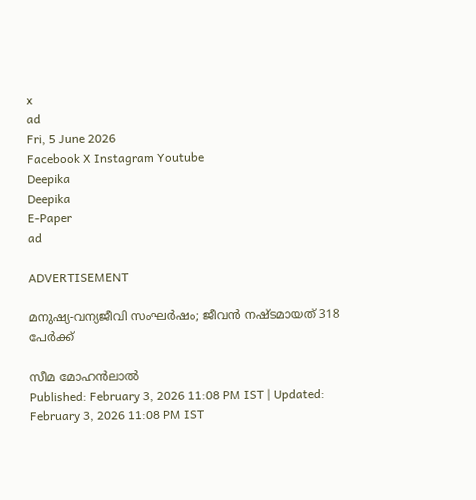x
ad
Fri, 5 June 2026
Facebook X Instagram Youtube
Deepika
Deepika
E-Paper
ad

ADVERTISEMENT

മനുഷ്യ-വന്യജീവി സംഘര്‍ഷം; ജീവന്‍ നഷ്ടമായത് 318 പേര്‍ക്ക്

സീമ മോഹന്‍ലാല്‍
Published: February 3, 2026 11:08 PM IST | Updated: February 3, 2026 11:08 PM IST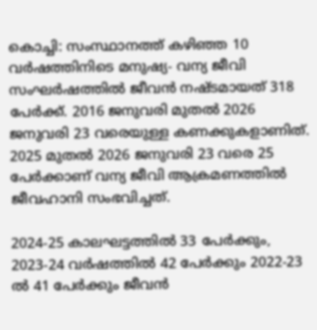കൊച്ചി: സംസ്ഥാനത്ത് കഴിഞ്ഞ 10 വര്‍ഷത്തിനിടെ മനുഷ്യ- വന്യ ജീവി സംഘര്‍ഷത്തില്‍ ജീവന്‍ നഷ്ടമായത് 318 പേര്‍ക്ക്. 2016 ജനുവരി മുതല്‍ 2026 ജനുവരി 23 വരെയുള്ള കണക്കുകളാണിത്. 2025 മുതല്‍ 2026 ജനുവരി 23 വരെ 25 പേര്‍ക്കാണ് വന്യ ജീവി ആക്രമണത്തില്‍ ജീവഹാനി സംഭവിച്ചത്.

2024-25 കാലഘട്ടത്തില്‍ 33 പേര്‍ക്കും, 2023-24 വര്‍ഷത്തില്‍ 42 പേര്‍ക്കും 2022-23 ല്‍ 41 പേര്‍ക്കും ജീവന്‍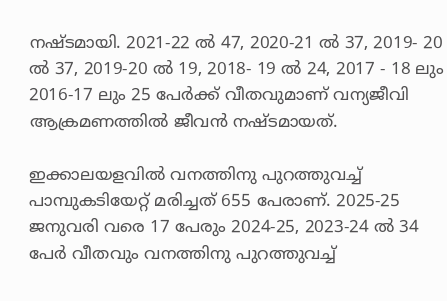നഷ്ടമായി. 2021-22 ല്‍ 47, 2020-21 ല്‍ 37, 2019- 20 ല്‍ 37, 2019-20 ല്‍ 19, 2018- 19 ല്‍ 24, 2017 - 18 ലും 2016-17 ലും 25 പേര്‍ക്ക് വീതവുമാണ് വന്യജീവി ആക്രമണത്തില്‍ ജീവന്‍ നഷ്ടമായത്.

ഇക്കാലയളവില്‍ വനത്തിനു പുറത്തുവച്ച് പാമ്പുകടിയേറ്റ് മരിച്ചത് 655 പേരാണ്. 2025-25 ജനുവരി വരെ 17 പേരും 2024-25, 2023-24 ല്‍ 34 പേര്‍ വീതവും വനത്തിനു പുറത്തുവച്ച്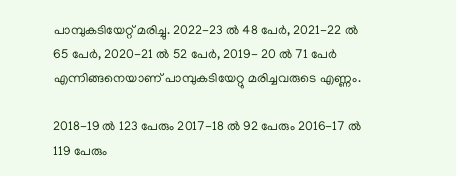പാമ്പുകടിയേറ്റ് മരിച്ചു. 2022-23 ല്‍ 48 പേര്‍, 2021-22 ല്‍ 65 പേര്‍, 2020-21 ല്‍ 52 പേര്‍, 2019- 20 ല്‍ 71 പേര്‍ എന്നിങ്ങനെയാണ് പാമ്പുകടിയേറ്റു മരിച്ചവരുടെ എണ്ണം.

2018-19 ല്‍ 123 പേരും 2017-18 ല്‍ 92 പേരും 2016-17 ല്‍ 119 പേരും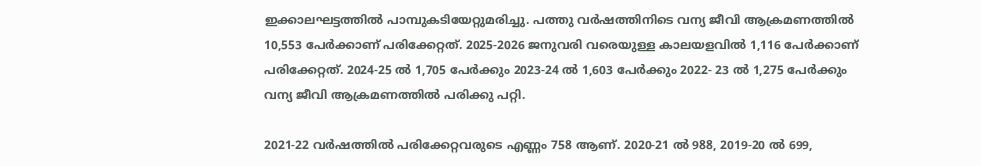ഇക്കാലഘട്ടത്തില്‍ പാമ്പുകടിയേറ്റുമരിച്ചു. പത്തു വര്‍ഷത്തിനിടെ വന്യ ജീവി ആക്രമണത്തില്‍ 10,553 പേര്‍ക്കാണ് പരിക്കേറ്റത്. 2025-2026 ജനുവരി വരെയുള്ള കാലയളവില്‍ 1,116 പേര്‍ക്കാണ് പരിക്കേറ്റത്. 2024-25 ല്‍ 1,705 പേര്‍ക്കും 2023-24 ല്‍ 1,603 പേര്‍ക്കും 2022- 23 ല്‍ 1,275 പേര്‍ക്കും വന്യ ജീവി ആക്രമണത്തില്‍ പരിക്കു പറ്റി.

2021-22 വര്‍ഷത്തില്‍ പരിക്കേറ്റവരുടെ എണ്ണം 758 ആണ്. 2020-21 ല്‍ 988, 2019-20 ല്‍ 699,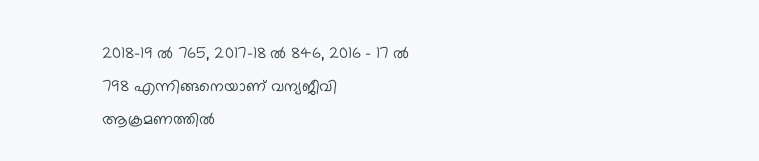2018-19 ല്‍ 765, 2017-18 ല്‍ 846, 2016 - 17 ല്‍ 798 എന്നിങ്ങനെയാണ് വന്യജീവി ആക്രമണത്തില്‍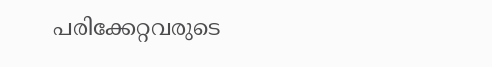പരിക്കേറ്റവരുടെ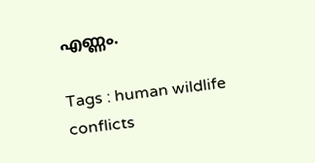എണ്ണം.

Tags : human wildlife conflicts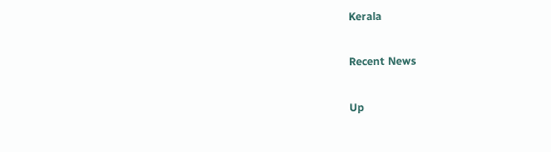Kerala

Recent News

Up